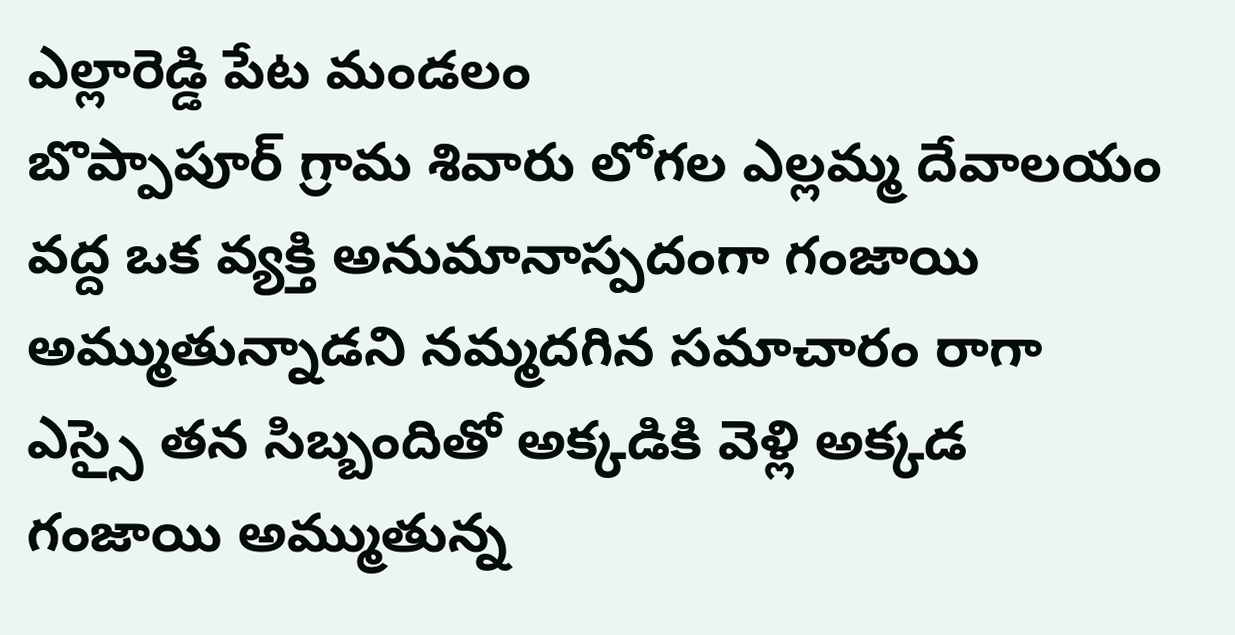ఎల్లారెడ్డి పేట మండలం
బొప్పాపూర్ గ్రామ శివారు లోగల ఎల్లమ్మ దేవాలయం వద్ద ఒక వ్యక్తి అనుమానాస్పదంగా గంజాయి అమ్ముతున్నాడని నమ్మదగిన సమాచారం రాగా ఎస్సై తన సిబ్బందితో అక్కడికి వెళ్లి అక్కడ గంజాయి అమ్ముతున్న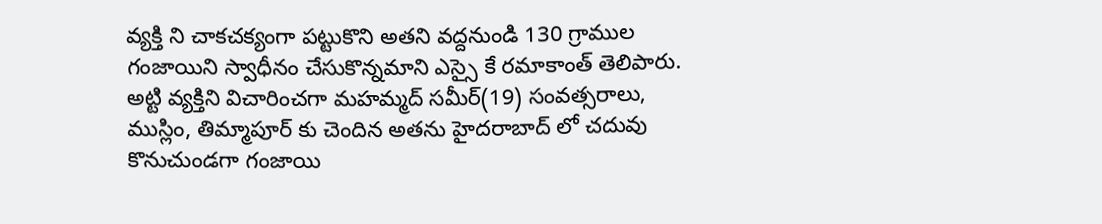వ్యక్తి ని చాకచక్యంగా పట్టుకొని అతని వద్దనుండి 130 గ్రాముల గంజాయిని స్వాధీనం చేసుకొన్నమాని ఎస్సై కే రమాకాంత్ తెలిపారు. అట్టి వ్యక్తిని విచారించగా మహమ్మద్ సమీర్(19) సంవత్సరాలు, ముస్లిం, తిమ్మాపూర్ కు చెందిన అతను హైదరాబాద్ లో చదువు కొనుచుండగా గంజాయి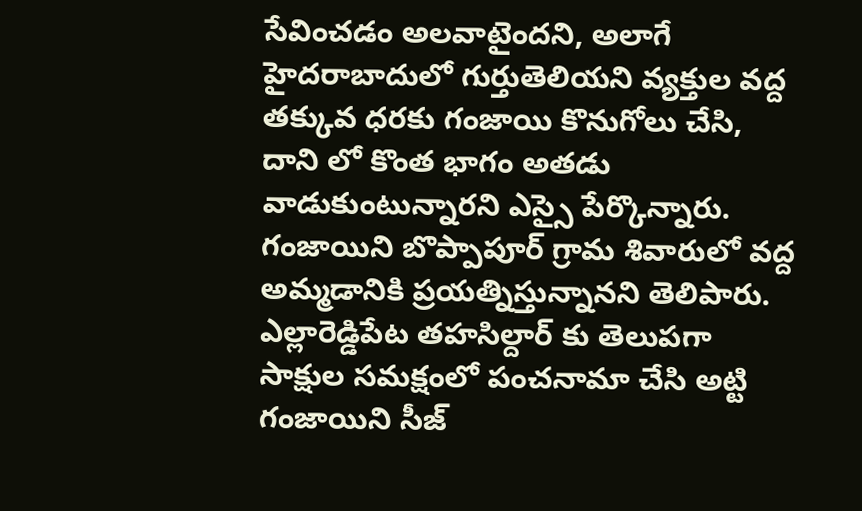సేవించడం అలవాటైందని, అలాగే హైదరాబాదులో గుర్తుతెలియని వ్యక్తుల వద్ద తక్కువ ధరకు గంజాయి కొనుగోలు చేసి, దాని లో కొంత భాగం అతడు వాడుకుంటున్నారని ఎస్సై పేర్కొన్నారు. గంజాయిని బొప్పాపూర్ గ్రామ శివారులో వద్ద అమ్మడానికి ప్రయత్నిస్తున్నానని తెలిపారు. ఎల్లారెడ్డిపేట తహసిల్దార్ కు తెలుపగా సాక్షుల సమక్షంలో పంచనామా చేసి అట్టి గంజాయిని సీజ్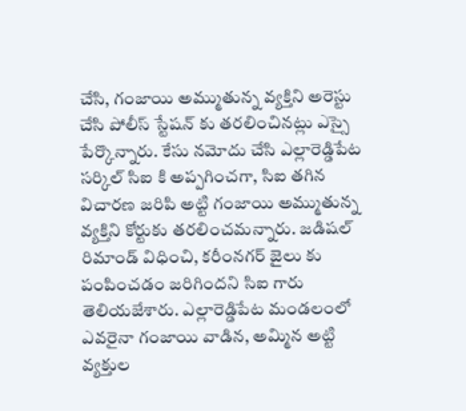చేసి, గంజాయి అమ్ముతున్న వ్యక్తిని అరెస్టు చేసి పోలీస్ స్టేషన్ కు తరలించినట్లు ఎస్సై పేర్కొన్నారు. కేసు నమోదు చేసి ఎల్లారెడ్డిపేట సర్కిల్ సిఐ కి అప్పగించగా, సిఐ తగిన విచారణ జరిపి అట్టి గంజాయి అమ్ముతున్న వ్యక్తిని కోర్టుకు తరలించమన్నారు. జడిషల్ రిమాండ్ విధించి, కరీంనగర్ జైలు కు పంపించడం జరిగిందని సిఐ గారు తెలియజేశారు. ఎల్లారెడ్డిపేట మండలంలో ఎవరైనా గంజాయి వాడిన, అమ్మిన అట్టి వ్యక్తుల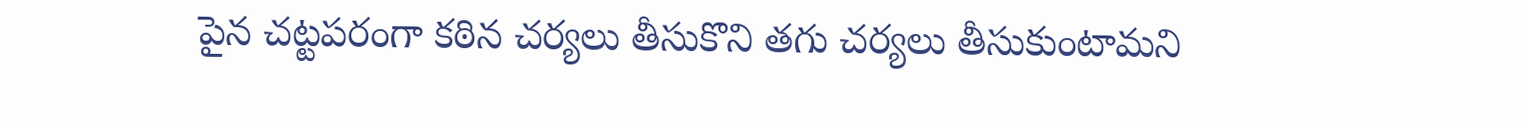పైన చట్టపరంగా కఠిన చర్యలు తీసుకొని తగు చర్యలు తీసుకుంటామని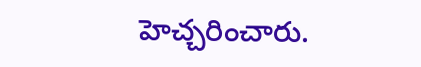హెచ్చరించారు.